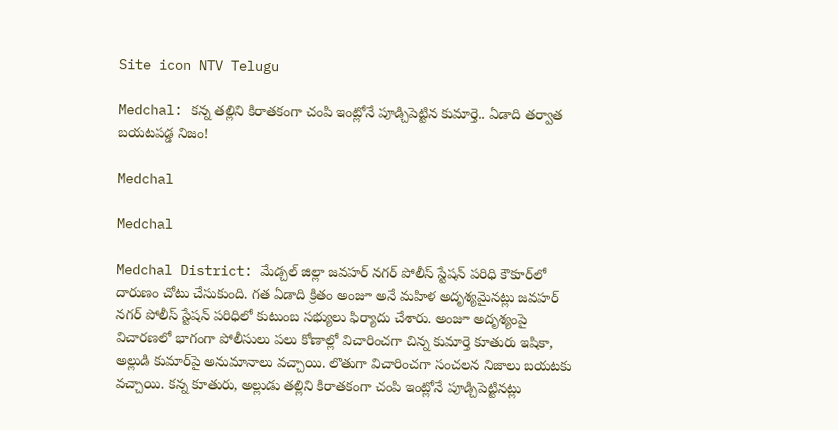Site icon NTV Telugu

Medchal: కన్న తల్లిని కిరాతకంగా చంపి ఇంట్లోనే పూడ్చిపెట్టిన కుమార్తె.. ఏడాది తర్వాత బయటపడ్డ నిజం!

Medchal

Medchal

Medchal District: మేడ్చల్ జిల్లా జవహర్ నగర్ పోలీస్ స్టేషన్ పరిధి కౌకూర్‌లో దారుణం చోటు చేసుకుంది. గత ఏడాది క్రితం అంజూ అనే మహిళ అదృశ్యమైనట్లు జవహర్ నగర్ పోలీస్ స్టేషన్ పరిధిలో కుటుంబ సభ్యులు ఫిర్యాదు చేశారు. అంజూ అదృశ్యంపై విచారణలో భాగంగా పోలీసులు పలు కోణాల్లో విచారించగా చిన్న కుమార్తె కూతురు ఇషికా, అల్లుడి కుమార్‌పై అనుమానాలు వచ్చాయి. లొతుగా విచారించగా సంచలన నిజాలు బయటకు వచ్చాయి. కన్న కూతురు, అల్లుడు తల్లిని కిరాతకంగా చంపి ఇంట్లోనే పూడ్చిపెట్టినట్లు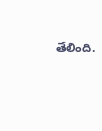తేలింది.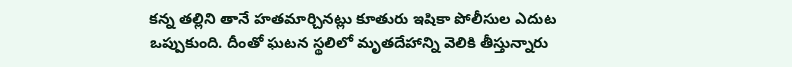కన్న తల్లిని తానే హతమార్చినట్లు కూతురు ఇషికా పోలీసుల ఎదుట ఒప్పుకుంది. దీంతో ఘటన స్థలిలో మృతదేహాన్ని వెలికి తీస్తున్నారు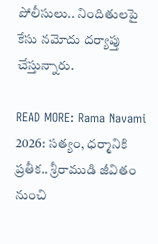పోలీసులు.. నిందితులపై కేసు నమోదు దర్యాప్తు చేస్తున్నారు.

READ MORE: Rama Navami 2026: సత్యం, ధర్మానికి ప్రతీక.. శ్రీరాముడి జీవితం నుంచి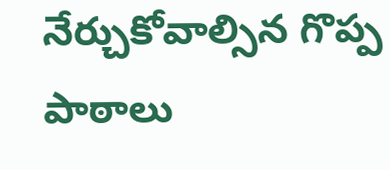నేర్చుకోవాల్సిన గొప్ప పాఠాలు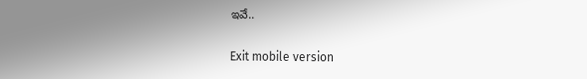ఇవే..

Exit mobile version